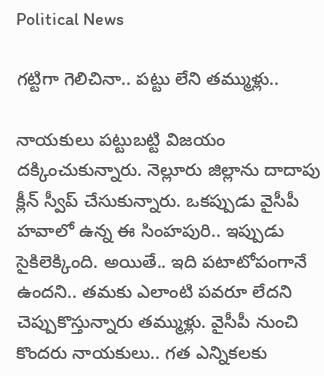Political News

గ‌ట్టిగా గెలిచినా.. ప‌ట్టు లేని త‌మ్ముళ్లు..

నాయ‌కులు ప‌ట్టుబ‌ట్టి విజ‌యం ద‌క్కించుకున్నారు. నెల్లూరు జిల్లాను దాదాపు క్లీన్ స్వీప్ చేసుకున్నారు. ఒక‌ప్పుడు వైసీపీ హ‌వాలో ఉన్న ఈ సింహ‌పురి.. ఇప్పుడు సైకిలెక్కింది. అయితే.. ఇది ప‌టాటోపంగానే ఉంద‌ని.. త‌మ‌కు ఎలాంటి ప‌వ‌రూ లేద‌ని చెప్పుకొస్తున్నారు త‌మ్ముళ్లు. వైసీపీ నుంచి కొంద‌రు నాయ‌కులు.. గ‌త ఎన్నిక‌ల‌కు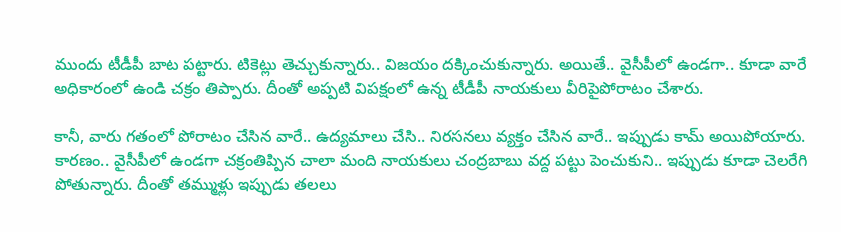ముందు టీడీపీ బాట ప‌ట్టారు. టికెట్లు తెచ్చుకున్నారు.. విజ‌యం ద‌క్కించుకున్నారు. అయితే.. వైసీపీలో ఉండ‌గా.. కూడా వారే అధికారంలో ఉండి చ‌క్రం తిప్పారు. దీంతో అప్ప‌టి విప‌క్షంలో ఉన్న టీడీపీ నాయ‌కులు వీరిపైపోరాటం చేశారు.

కానీ, వారు గ‌తంలో పోరాటం చేసిన వారే.. ఉద్య‌మాలు చేసి.. నిర‌స‌న‌లు వ్య‌క్తం చేసిన వారే.. ఇప్పుడు కామ్ అయిపోయారు. కార‌ణం.. వైసీపీలో ఉండ‌గా చ‌క్రంతిప్పిన చాలా మంది నాయ‌కులు చంద్ర‌బాబు వ‌ద్ద ప‌ట్టు పెంచుకుని.. ఇప్పుడు కూడా చెల‌రేగి పోతున్నారు. దీంతో త‌మ్ముళ్లు ఇప్పుడు త‌ల‌లు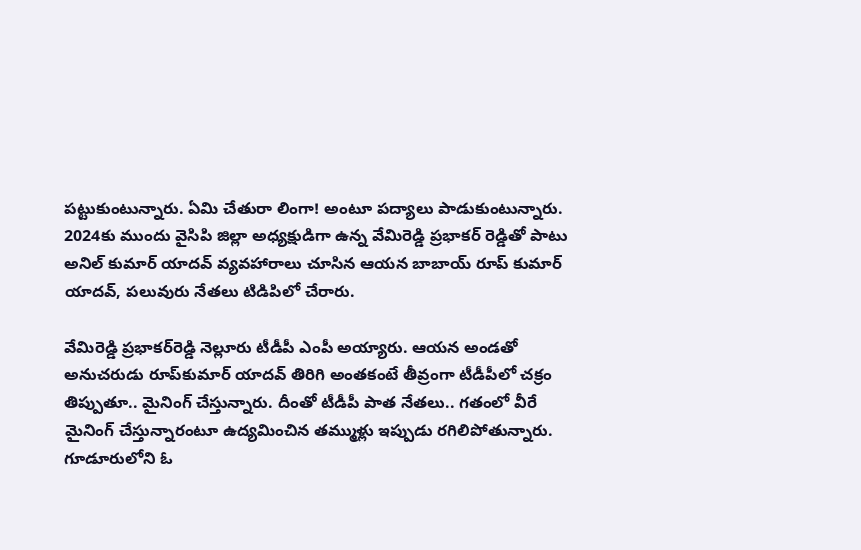ప‌ట్టుకుంటున్నారు. ఏమి చేతురా లింగా! అంటూ ప‌ద్యాలు పాడుకుంటున్నారు. 2024కు ముందు వైసిపి జిల్లా అధ్యక్షుడిగా ఉన్న వేమిరెడ్డి ప్రభాకర్ రెడ్డితో పాటు అనిల్‌ కుమార్‌ యాదవ్‌ వ్యవహారాలు చూసిన ఆయన బాబాయ్‌ రూప్ కుమార్ యాదవ్, పలువురు నేతలు టిడిపిలో చేరారు.

వేమిరెడ్డి ప్రభాకర్‌రెడ్డి నెల్లూరు టీడీపీ ఎంపీ అయ్యారు. ఆయన అండతో అనుచరుడు రూప్‌కుమార్‌ యాదవ్‌ తిరిగి అంతకంటే తీవ్రంగా టీడీపీలో చ‌క్రం తిప్పుతూ.. మైనింగ్‌ చేస్తున్నారు. దీంతో టీడీపీ పాత నేత‌లు.. గ‌తంలో వీరే మైనింగ్ చేస్తున్నారంటూ ఉద్య‌మించిన త‌మ్ముళ్లు ఇప్పుడు రగిలిపోతున్నారు. గూడూరులోని ఓ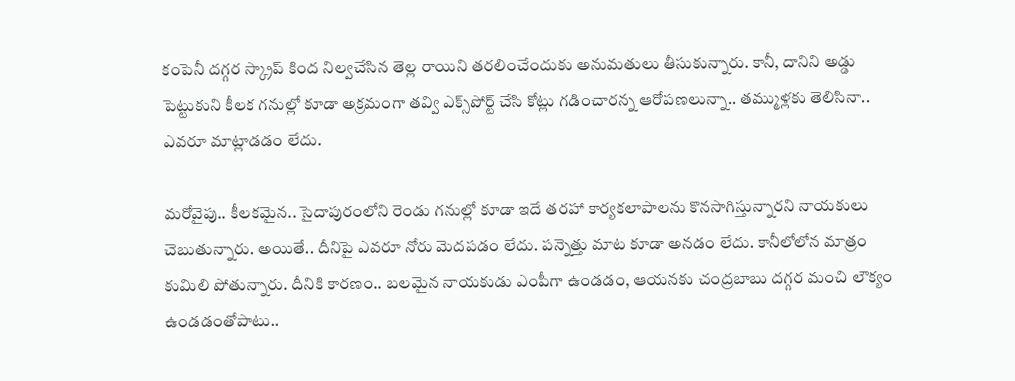కంపెనీ దగ్గర స్క్రాప్ కింద నిల్వచేసిన తెల్ల రాయిని తరలించేందుకు అనుమతులు తీసుకున్నారు. కానీ, దానిని అడ్డు పెట్టుకుని కీల‌క గనుల్లో కూడా అక్రమంగా తవ్వి ఎక్స్‌పోర్ట్‌ చేసి కోట్లు గడించారన్న ఆరోపణలున్నా.. త‌మ్ముళ్ల‌కు తెలిసినా.. ఎవ‌రూ మాట్లాడ‌డం లేదు.

మ‌రోవైపు.. కీలక‌మైన‌.. సైదాపురంలోని రెండు గనుల్లో కూడా ఇదే తరహా కార్యకలాపాలను కొనసాగిస్తున్నార‌ని నాయ‌కులు చెబుతున్నారు. అయితే.. దీనిపై ఎవ‌రూ నోరు మెద‌ప‌డం లేదు. ప‌న్నెత్తు మాట కూడా అన‌డం లేదు. కానీలోలోన మాత్రం కుమిలి పోతున్నారు. దీనికి కార‌ణం.. బ‌ల‌మైన నాయ‌కుడు ఎంపీగా ఉండ‌డం, ఆయ‌న‌కు చంద్ర‌బాబు ద‌గ్గ‌ర మంచి లౌక్యం ఉండ‌డంతోపాటు..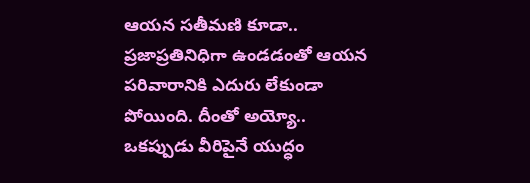ఆయ‌న స‌తీమ‌ణి కూడా.. ప్ర‌జాప్ర‌తినిధిగా ఉండ‌డంతో ఆయ‌న ప‌రివారానికి ఎదురు లేకుండా పోయింది. దీంతో అయ్యో.. ఒక‌ప్పుడు వీరిపైనే యుద్ధం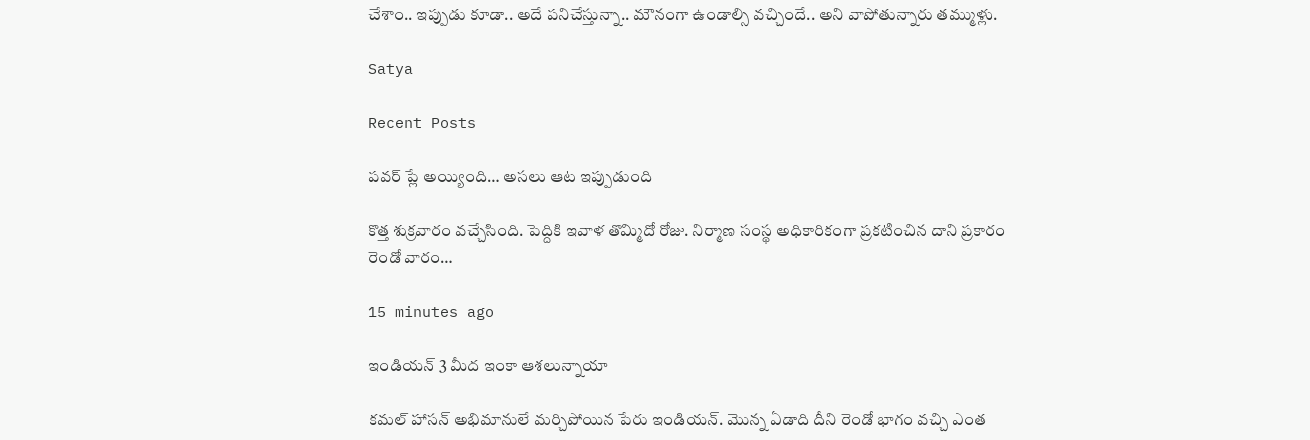చేశాం.. ఇప్పుడు కూడా.. అదే ప‌నిచేస్తున్నా.. మౌనంగా ఉండాల్సి వ‌చ్చిందే.. అని వాపోతున్నారు త‌మ్ముళ్లు.

Satya

Recent Posts

పవర్ ప్లే అయ్యింది… అసలు ఆట ఇప్పుడుంది

కొత్త శుక్రవారం వచ్చేసింది. పెద్దికి ఇవాళ తొమ్మిదో రోజు. నిర్మాణ సంస్థ అధికారికంగా ప్రకటించిన దాని ప్రకారం రెండో వారం…

15 minutes ago

ఇండియన్ 3 మీద ఇంకా ఆశలున్నాయా

కమల్ హాసన్ అభిమానులే మర్చిపోయిన పేరు ఇండియన్. మొన్న ఏడాది దీని రెండో భాగం వచ్చి ఎంత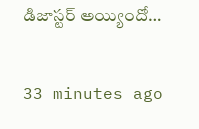డిజాస్టర్ అయ్యిందో…

33 minutes ago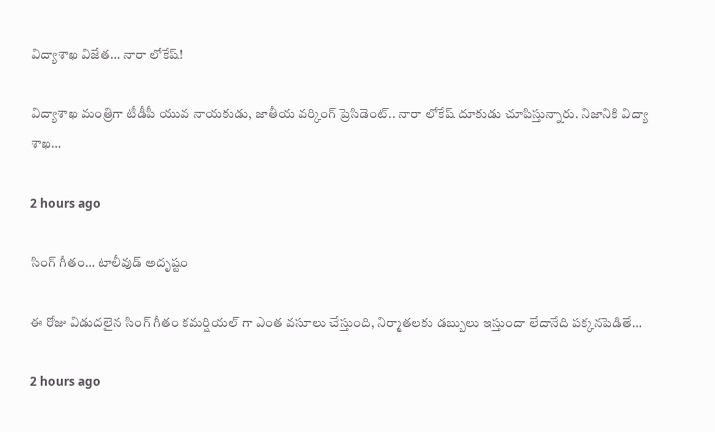విద్యాశాఖ‌ విజేత‌… నారా లోకేష్‌!

విద్యాశాఖ మంత్రిగా టీడీపీ యువ నాయ‌కుడు, జాతీయ వ‌ర్కింగ్ ప్రెసిడెంట్‌.. నారా లోకేష్ దూకుడు చూపిస్తున్నారు. నిజానికి విద్యా శాఖ…

2 hours ago

సింగ్ గీతం… టాలీవుడ్ అదృష్టం

ఈ రోజు విడుదలైన సింగ్ గీతం కమర్షియల్ గా ఎంత వసూలు చేస్తుంది, నిర్మాతలకు డబ్బులు ఇస్తుందా లేదానేది పక్కనపెడితే…

2 hours ago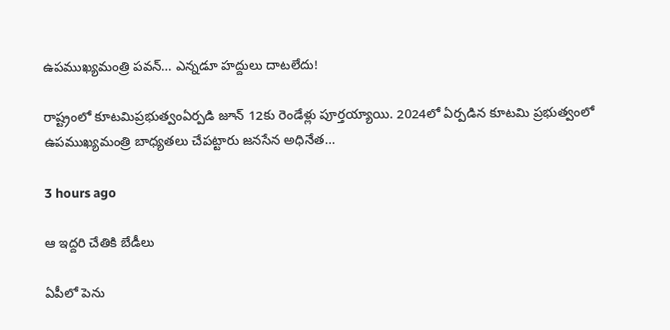ఉపముఖ్యమంత్రి పవన్… ఎన్నడూ హద్దులు దాటలేదు!

రాష్ట్రంలో కూట‌మిప్ర‌భుత్వంఏర్ప‌డి జూన్ 12కు రెండేళ్లు పూర్త‌య్యాయి. 2024లో ఏర్ప‌డిన కూట‌మి ప్ర‌భుత్వంలో ఉప‌ముఖ్య‌మంత్రి బాధ్య‌త‌లు చేప‌ట్టారు జ‌న‌సేన అధినేత…

3 hours ago

ఆ ఇద్దరి చేతికి బేడీలు

ఏపీలో పెను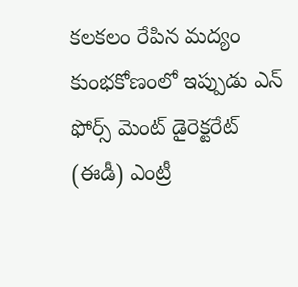కలకలం రేపిన మద్యం కుంభకోణంలో ఇప్పుడు ఎన్ ఫోర్స్ మెంట్ డైరెక్టరేట్ (ఈడీ) ఎంట్రీ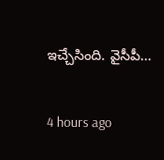ఇచ్చేసింది. వైసీపీ…

4 hours ago